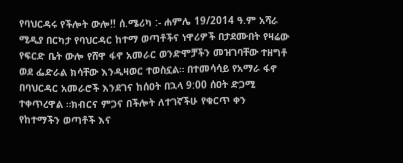የባህርዳሩ የችሎት ውሎ‼ ሰ.ሜሪካ :- ሐምሌ 19/2014 ዓ.ም አሻራ ሚዲያ በርካታ የባህርዳር ከተማ ወጣቶችና ነዋሪዎች በታደሙበት የዛሬው የፍርድ ቤት ውሎ የሸዋ ፋኖ አመራር ወንድሞቻችን መዝገባቸው ተዘግቶ ወደ ፌድራል ክሳቸው እንዲዛወር ተወስኗል። በተመሳሳይ የአማራ ፋኖ በባህርዳር አመራሮች እንደገና ከሰዐት በኋላ 9:00 ሰዐት ድጋሚ ተቀጥረዋል ።ክብርና ምጋና በችሎት ለተገኛችሁ የቁርጥ ቀን የከተማችን ወጣቶች እና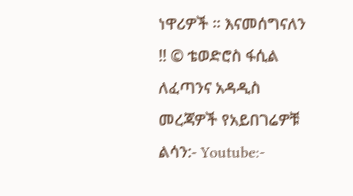ነዋሪዎች ። እናመሰግናለን ‼ © ቴወድሮስ ፋሲል ለፈጣንና አዳዲስ መረጃዎች የአይበገሬዎቹ ልሳን:- Youtube:-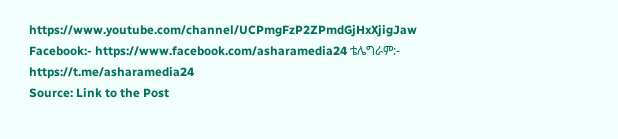https://www.youtube.com/channel/UCPmgFzP2ZPmdGjHxXjigJaw Facebook:- https://www.facebook.com/asharamedia24 ቴሌግራም:- https://t.me/asharamedia24
Source: Link to the Post